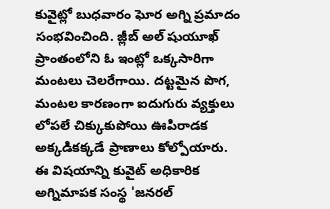కువైట్లో బుధవారం ఘోర అగ్ని ప్రమాదం సంభవించింది. జ్లీబ్ అల్ షుయూఖ్ ప్రాంతంలోని ఓ ఇంట్లో ఒక్కసారిగా మంటలు చెలరేగాయి. దట్టమైన పొగ, మంటల కారణంగా ఐదుగురు వ్యక్తులు లోపలే చిక్కుకుపోయి ఊపిరాడక అక్కడికక్కడే ప్రాణాలు కోల్పోయారు.
ఈ విషయాన్ని కువైట్ అధికారిక అగ్నిమాపక సంస్థ 'జనరల్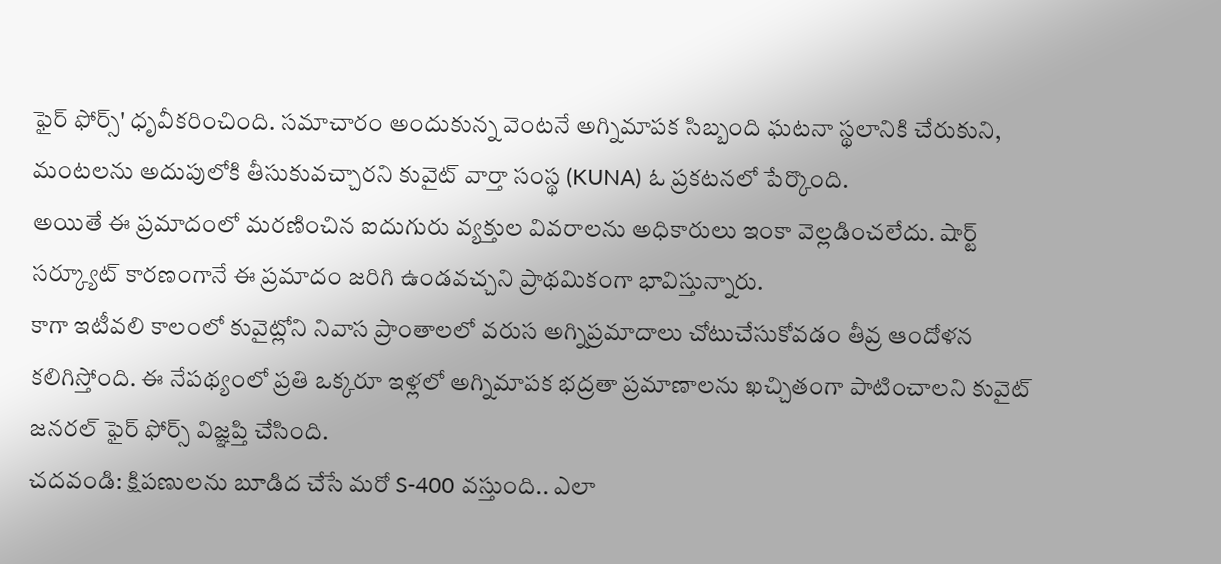ఫైర్ ఫోర్స్' ధృవీకరించింది. సమాచారం అందుకున్న వెంటనే అగ్నిమాపక సిబ్బంది ఘటనా స్థలానికి చేరుకుని, మంటలను అదుపులోకి తీసుకువచ్చారని కువైట్ వార్తా సంస్థ (KUNA) ఓ ప్రకటనలో పేర్కొంది.
అయితే ఈ ప్రమాదంలో మరణించిన ఐదుగురు వ్యక్తుల వివరాలను అధికారులు ఇంకా వెల్లడించలేదు. షార్ట్ సర్క్యూట్ కారణంగానే ఈ ప్రమాదం జరిగి ఉండవచ్చని ప్రాథమికంగా భావిస్తున్నారు.
కాగా ఇటీవలి కాలంలో కువైట్లోని నివాస ప్రాంతాలలో వరుస అగ్నిప్రమాదాలు చోటుచేసుకోవడం తీవ్ర ఆందోళన కలిగిస్తోంది. ఈ నేపథ్యంలో ప్రతి ఒక్కరూ ఇళ్లలో అగ్నిమాపక భద్రతా ప్రమాణాలను ఖచ్చితంగా పాటించాలని కువైట్ జనరల్ ఫైర్ ఫోర్స్ విజ్ఞప్తి చేసింది.
చదవండి: క్షిపణులను బూడిద చేసే మరో S-400 వస్తుంది.. ఎలా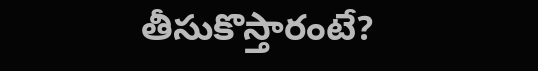తీసుకొస్తారంటే?